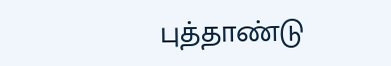புத்தாண்டு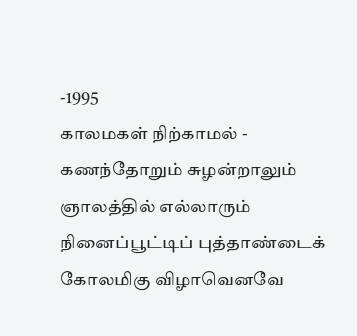-1995
காலமகள் நிற்காமல் -
கணந்தோறும் சுழன்றாலும்
ஞாலத்தில் எல்லாரும்
நினைப்பூட்டிப் புத்தாண்டைக்
கோலமிகு விழாவெனவே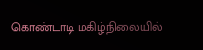கொண்டாடி மகிழ்நிலையில்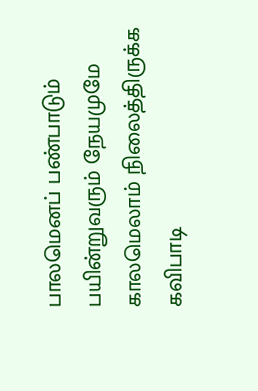பாலமெனப் பண்பாடும்
பயின்றுவரும் நேயமுமே
காலமெலாம் நிலைத்திருக்க
கவிபாடி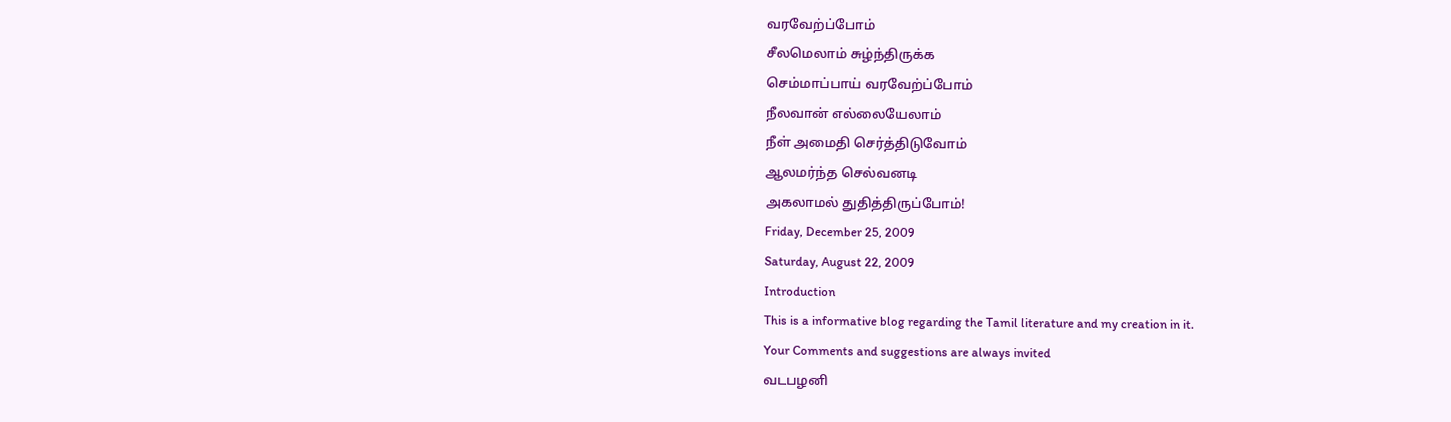வரவேற்ப்போம்
சீலமெலாம் சுழ்ந்திருக்க
செம்மாப்பாய் வரவேற்ப்போம்
நீலவான் எல்லையேலாம்
நீள் அமைதி செர்த்திடுவோம்
ஆலமர்ந்த செல்வனடி
அகலாமல் துதித்திருப்போம்!
Friday, December 25, 2009
Saturday, August 22, 2009
Introduction
This is a informative blog regarding the Tamil literature and my creation in it.
Your Comments and suggestions are always invited
வடபழனி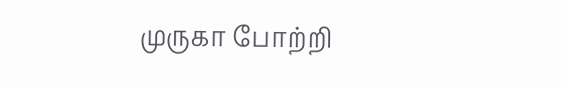முருகா போற்றி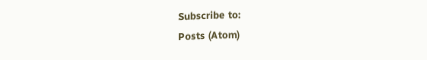Subscribe to:
Posts (Atom)